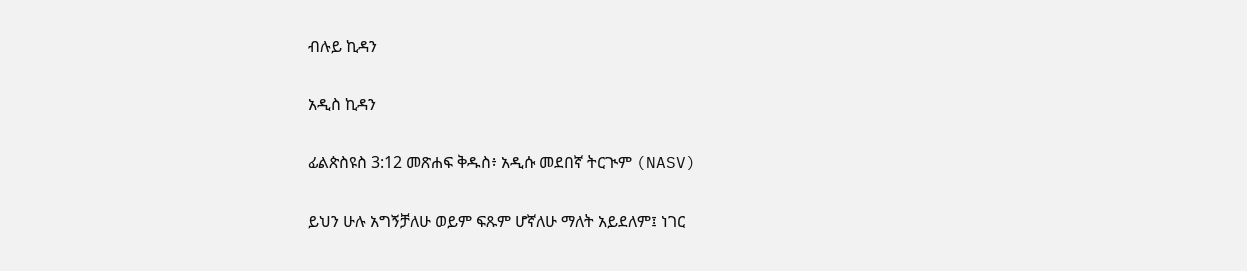ብሉይ ኪዳን

አዲስ ኪዳን

ፊልጵስዩስ 3:12 መጽሐፍ ቅዱስ፥ አዲሱ መደበኛ ትርጒም (NASV)

ይህን ሁሉ አግኝቻለሁ ወይም ፍጹም ሆኛለሁ ማለት አይደለም፤ ነገር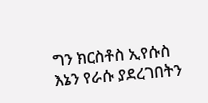ግን ክርስቶስ ኢየሱስ እኔን የራሱ ያደረገበትን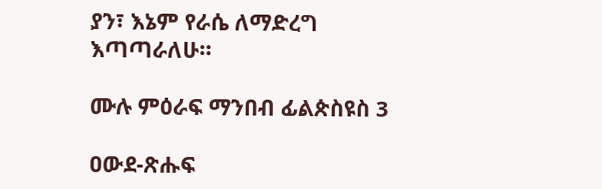ያን፣ እኔም የራሴ ለማድረግ እጣጣራለሁ።

ሙሉ ምዕራፍ ማንበብ ፊልጵስዩስ 3

ዐውደ-ጽሑፍ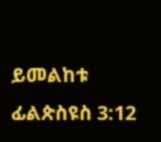ይመልከቱ ፊልጵስዩስ 3:12